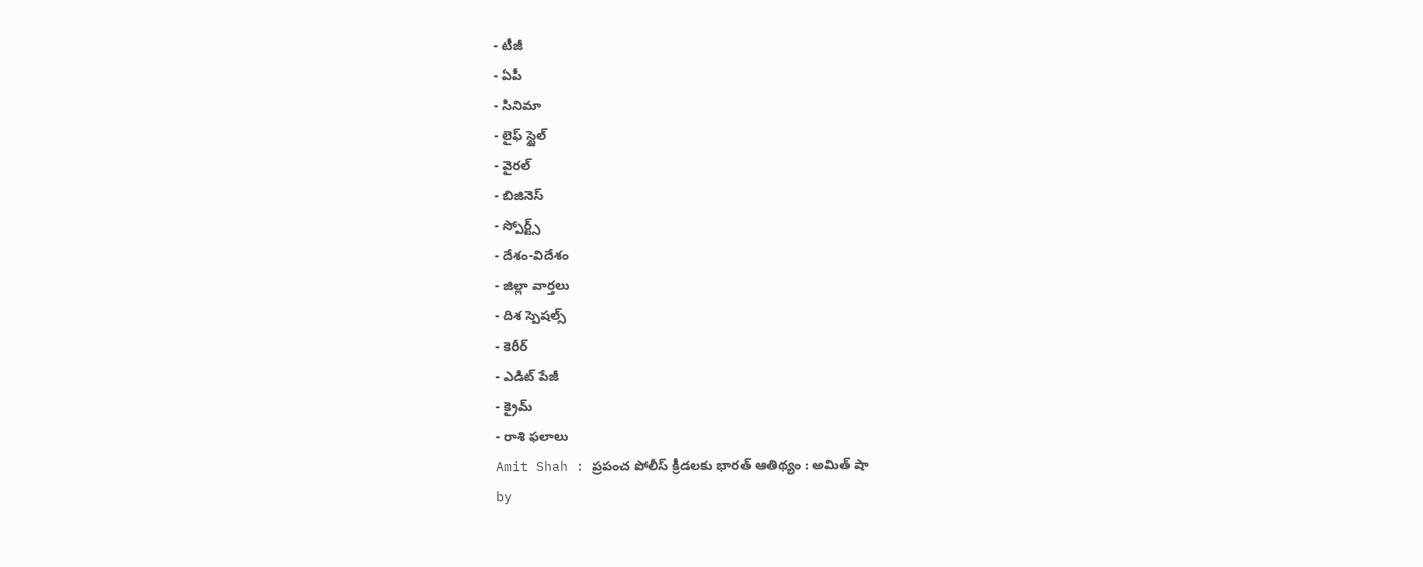- టీజీ
- ఏపీ
- సినిమా
- లైఫ్ స్టైల్
- వైరల్
- బిజినెస్
- స్పోర్ట్స్
- దేశం-విదేశం
- జిల్లా వార్తలు
- దిశ స్పెషల్స్
- కెరీర్
- ఎడిట్ పేజీ
- క్రైమ్
- రాశి ఫలాలు
Amit Shah : ప్రపంచ పోలీస్ క్రీడలకు భారత్ ఆతిథ్యం : అమిత్ షా
by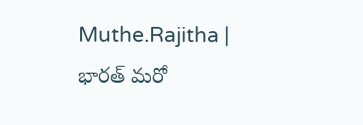Muthe.Rajitha |
భారత్ మరో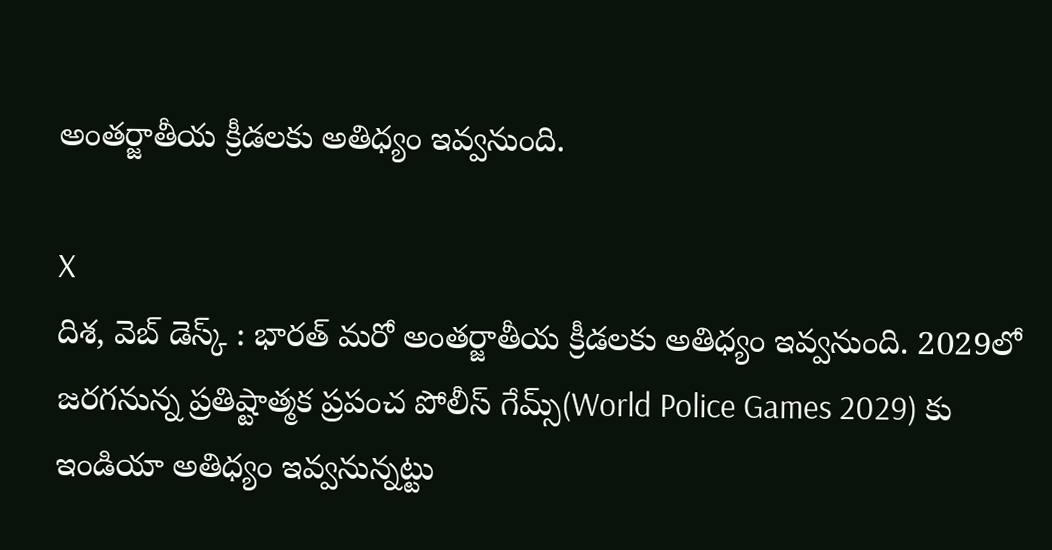అంతర్జాతీయ క్రీడలకు అతిధ్యం ఇవ్వనుంది.

X
దిశ, వెబ్ డెస్క్ : భారత్ మరో అంతర్జాతీయ క్రీడలకు అతిధ్యం ఇవ్వనుంది. 2029లో జరగనున్న ప్రతిష్టాత్మక ప్రపంచ పోలీస్ గేమ్స్(World Police Games 2029) కు ఇండియా అతిధ్యం ఇవ్వనున్నట్టు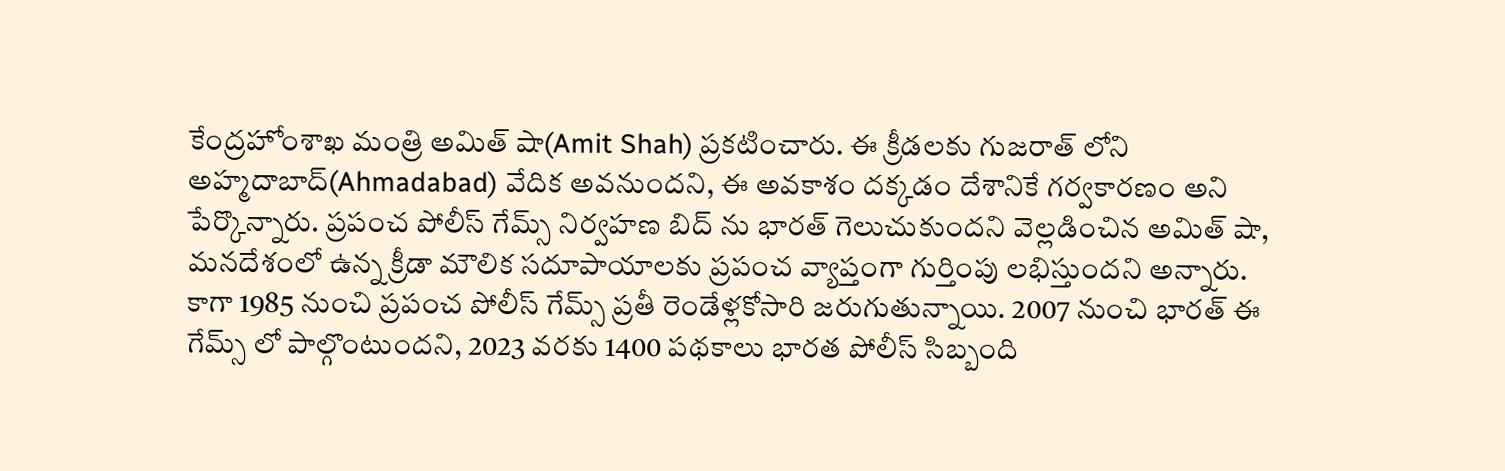కేంద్రహోంశాఖ మంత్రి అమిత్ షా(Amit Shah) ప్రకటించారు. ఈ క్రీడలకు గుజరాత్ లోని అహ్మదాబాద్(Ahmadabad) వేదిక అవనుందని, ఈ అవకాశం దక్కడం దేశానికే గర్వకారణం అని పేర్కొన్నారు. ప్రపంచ పోలీస్ గేమ్స్ నిర్వహణ బిద్ ను భారత్ గెలుచుకుందని వెల్లడించిన అమిత్ షా, మనదేశంలో ఉన్న క్రీడా మౌలిక సదూపాయాలకు ప్రపంచ వ్యాప్తంగా గుర్తింపు లభిస్తుందని అన్నారు.
కాగా 1985 నుంచి ప్రపంచ పోలీస్ గేమ్స్ ప్రతీ రెండేళ్లకోసారి జరుగుతున్నాయి. 2007 నుంచి భారత్ ఈ గేమ్స్ లో పాల్గొంటుందని, 2023 వరకు 1400 పథకాలు భారత పోలీస్ సిబ్బంది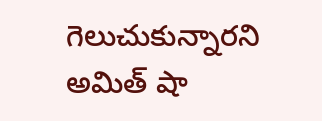గెలుచుకున్నారని అమిత్ షా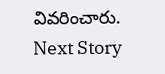వివరించారు.
Next Story